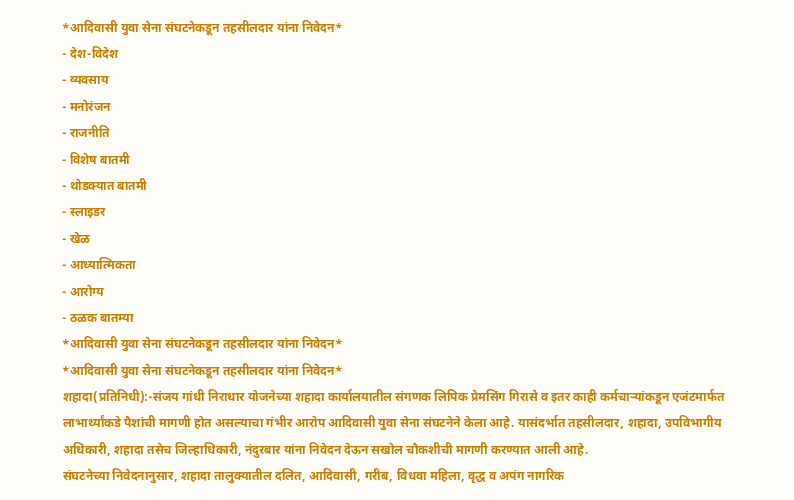*आदिवासी युवा सेना संघटनेकडून तहसीलदार यांना निवेदन*
- देश-विदेश
- व्यवसाय
- मनोरंजन
- राजनीति
- विशेष बातमी
- थोडक्यात बातमी
- स्लाइडर
- खेळ
- आध्यात्मिकता
- आरोग्य
- ठळक बातम्या
*आदिवासी युवा सेना संघटनेकडून तहसीलदार यांना निवेदन*
*आदिवासी युवा सेना संघटनेकडून तहसीलदार यांना निवेदन*
शहादा(प्रतिनिधी):-संजय गांधी निराधार योजनेच्या शहादा कार्यालयातील संगणक लिपिक प्रेमसिंग गिरासे व इतर काही कर्मचाऱ्यांकडून एजंटमार्फत लाभार्थ्यांकडे पैशांची मागणी होत असल्याचा गंभीर आरोप आदिवासी युवा सेना संघटनेने केला आहे. यासंदर्भात तहसीलदार, शहादा, उपविभागीय अधिकारी, शहादा तसेच जिल्हाधिकारी, नंदुरबार यांना निवेदन देऊन सखोल चौकशीची मागणी करण्यात आली आहे.
संघटनेच्या निवेदनानुसार, शहादा तालुक्यातील दलित, आदिवासी, गरीब, विधवा महिला, वृद्ध व अपंग नागरिक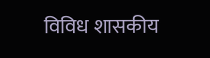विविध शासकीय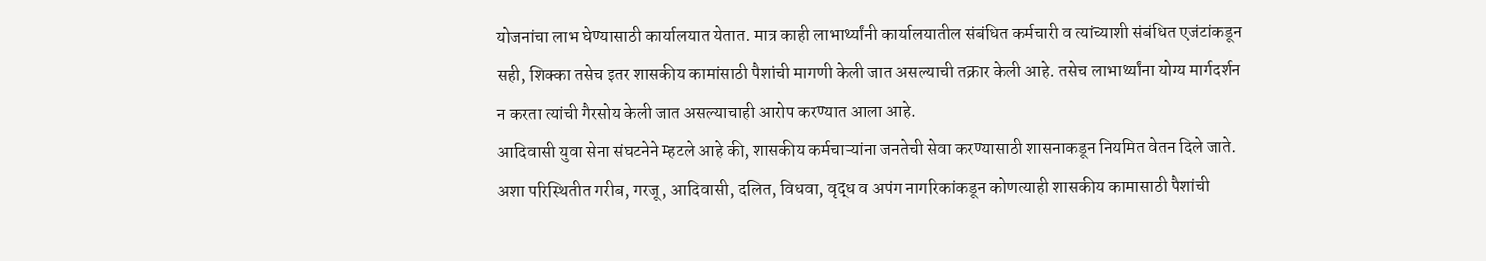योजनांचा लाभ घेण्यासाठी कार्यालयात येतात. मात्र काही लाभार्थ्यांनी कार्यालयातील संबंधित कर्मचारी व त्यांच्याशी संबंधित एजंटांकडून सही, शिक्का तसेच इतर शासकीय कामांसाठी पैशांची मागणी केली जात असल्याची तक्रार केली आहे. तसेच लाभार्थ्यांना योग्य मार्गदर्शन न करता त्यांची गैरसोय केली जात असल्याचाही आरोप करण्यात आला आहे.
आदिवासी युवा सेना संघटनेने म्हटले आहे की, शासकीय कर्मचाऱ्यांना जनतेची सेवा करण्यासाठी शासनाकडून नियमित वेतन दिले जाते. अशा परिस्थितीत गरीब, गरजू, आदिवासी, दलित, विधवा, वृद्ध व अपंग नागरिकांकडून कोणत्याही शासकीय कामासाठी पैशांची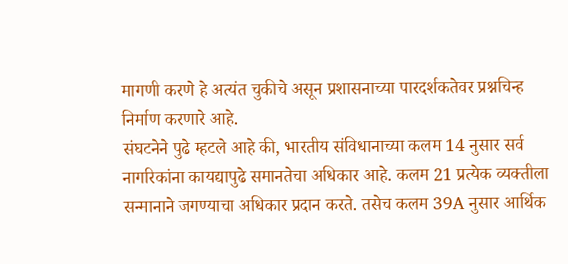मागणी करणे हे अत्यंत चुकीचे असून प्रशासनाच्या पारदर्शकतेवर प्रश्नचिन्ह निर्माण करणारे आहे.
संघटनेने पुढे म्हटले आहे की, भारतीय संविधानाच्या कलम 14 नुसार सर्व नागरिकांना कायद्यापुढे समानतेचा अधिकार आहे. कलम 21 प्रत्येक व्यक्तीला सन्मानाने जगण्याचा अधिकार प्रदान करते. तसेच कलम 39A नुसार आर्थिक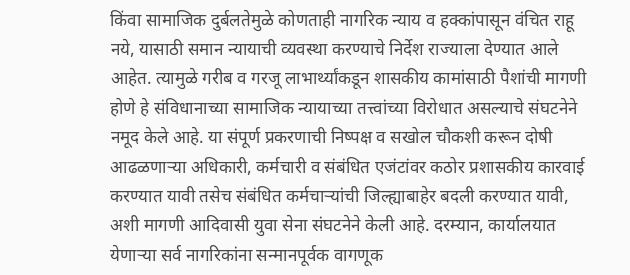किंवा सामाजिक दुर्बलतेमुळे कोणताही नागरिक न्याय व हक्कांपासून वंचित राहू नये, यासाठी समान न्यायाची व्यवस्था करण्याचे निर्देश राज्याला देण्यात आले आहेत. त्यामुळे गरीब व गरजू लाभार्थ्यांकडून शासकीय कामांसाठी पैशांची मागणी होणे हे संविधानाच्या सामाजिक न्यायाच्या तत्त्वांच्या विरोधात असल्याचे संघटनेने नमूद केले आहे. या संपूर्ण प्रकरणाची निष्पक्ष व सखोल चौकशी करून दोषी आढळणाऱ्या अधिकारी, कर्मचारी व संबंधित एजंटांवर कठोर प्रशासकीय कारवाई करण्यात यावी तसेच संबंधित कर्मचाऱ्यांची जिल्ह्याबाहेर बदली करण्यात यावी, अशी मागणी आदिवासी युवा सेना संघटनेने केली आहे. दरम्यान, कार्यालयात येणाऱ्या सर्व नागरिकांना सन्मानपूर्वक वागणूक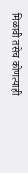मिळावी तसेच कोणत्याही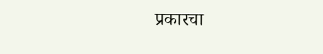प्रकारचा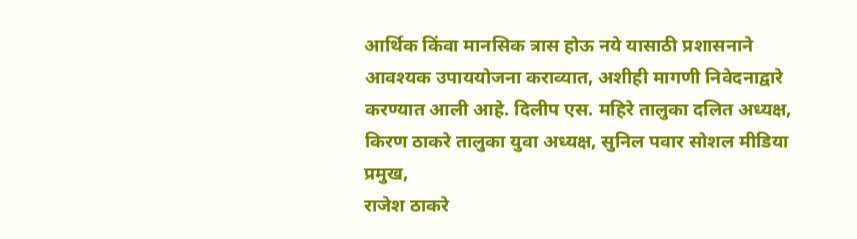आर्थिक किंवा मानसिक त्रास होऊ नये यासाठी प्रशासनाने आवश्यक उपाययोजना कराव्यात, अशीही मागणी निवेदनाद्वारे करण्यात आली आहे. दिलीप एस. महिरे तालुका दलित अध्यक्ष,
किरण ठाकरे तालुका युवा अध्यक्ष, सुनिल पवार सोशल मीडिया प्रमुख,
राजेश ठाकरे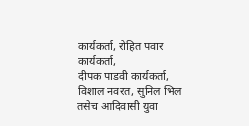कार्यकर्ता, रोहित पवार कार्यकर्ता,
दीपक पाडवी कार्यकर्ता, विशाल नवरत, सुनिल भिल तसेच आदिवासी युवा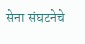सेना संघटनेचे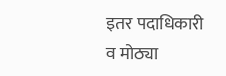इतर पदाधिकारी व मोठ्या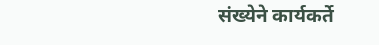संख्येने कार्यकर्ते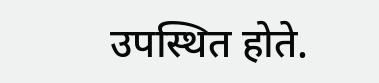उपस्थित होते.